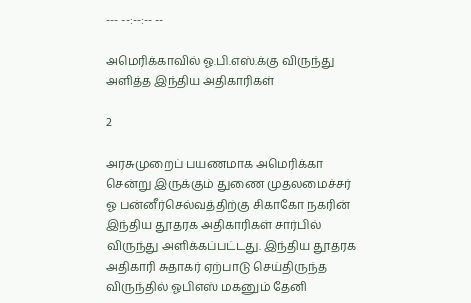--- --:--:-- --

அமெரிக்காவில் ஓ.பி.எஸ்.க்கு விருந்து அளித்த இந்திய அதிகாரிகள்

2

அரசுமுறைப் பயணமாக அமெரிக்கா சென்று இருக்கும் துணை முதலமைச்சர் ஓ பன்னீர்செல்வத்திற்கு சிகாகோ நகரின் இந்திய தூதரக அதிகாரிகள் சார்பில் விருந்து அளிக்கப்பட்டது. இந்திய தூதரக அதிகாரி சுதாகர் ஏற்பாடு செய்திருந்த விருந்தில் ஓபிஎஸ் மகனும் தேனி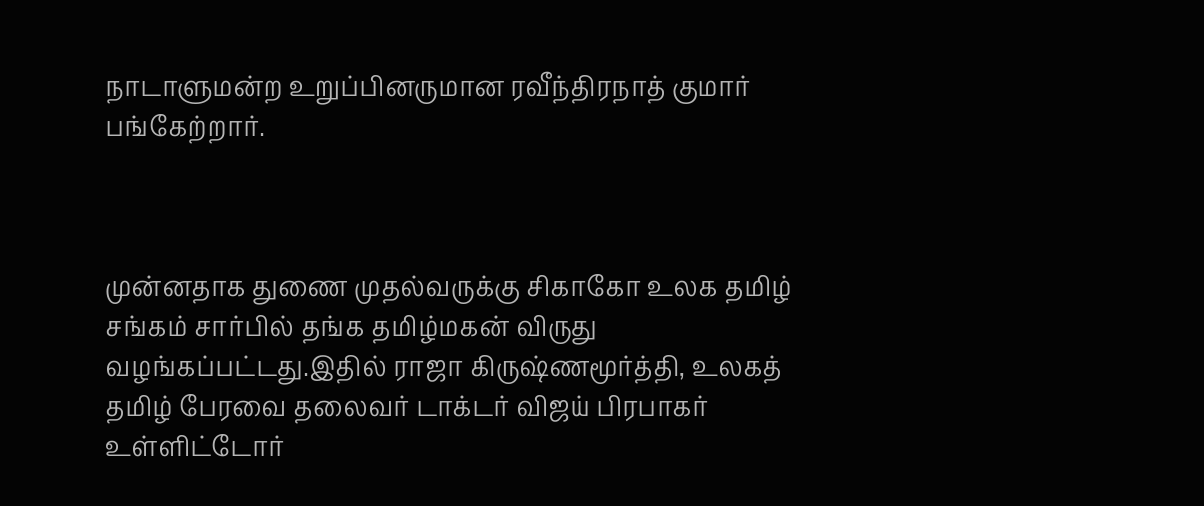நாடாளுமன்ற உறுப்பினருமான ரவீந்திரநாத் குமார் பங்கேற்றார்.



முன்னதாக துணை முதல்வருக்கு சிகாகோ உலக தமிழ் சங்கம் சார்பில் தங்க தமிழ்மகன் விருது வழங்கப்பட்டது.இதில் ராஜா கிருஷ்ணமூர்த்தி, உலகத் தமிழ் பேரவை தலைவர் டாக்டர் விஜய் பிரபாகர் உள்ளிட்டோர்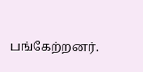பங்கேற்றனர்.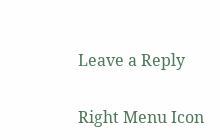Leave a Reply

Right Menu Icon